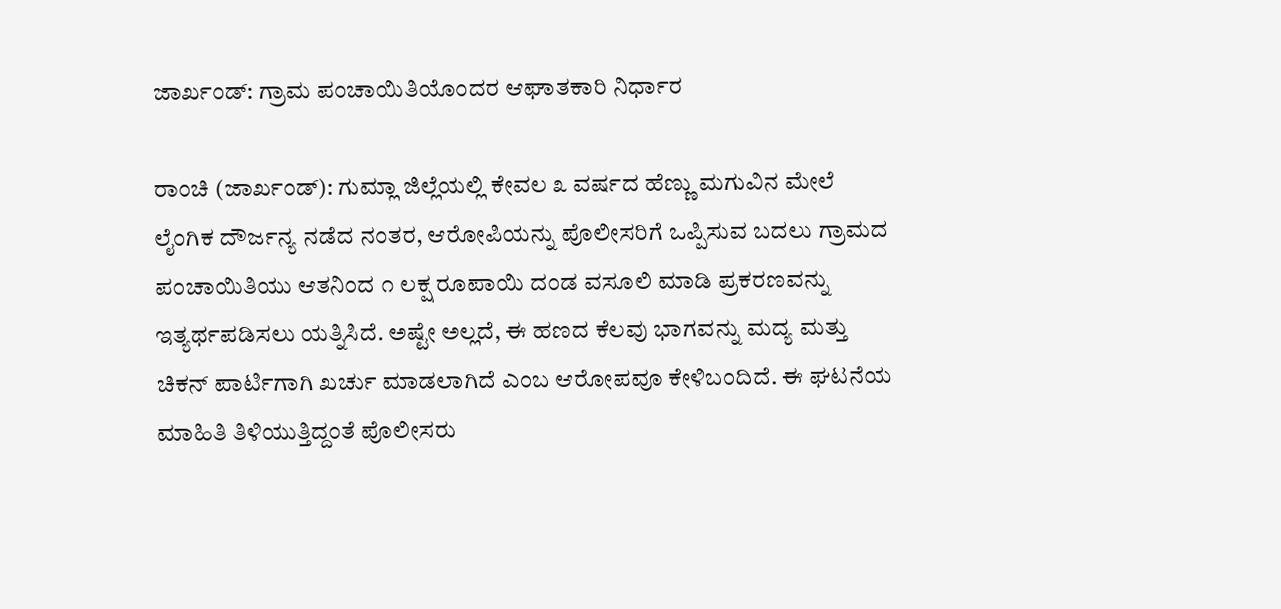ಜಾರ್ಖಂಡ್: ಗ್ರಾಮ ಪಂಚಾಯಿತಿಯೊಂದರ ಆಘಾತಕಾರಿ ನಿರ್ಧಾರ

ರಾಂಚಿ (ಜಾರ್ಖಂಡ್): ಗುಮ್ಲಾ ಜಿಲ್ಲೆಯಲ್ಲಿ ಕೇವಲ ೩ ವರ್ಷದ ಹೆಣ್ಣು ಮಗುವಿನ ಮೇಲೆ ಲೈಂಗಿಕ ದೌರ್ಜನ್ಯ ನಡೆದ ನಂತರ, ಆರೋಪಿಯನ್ನು ಪೊಲೀಸರಿಗೆ ಒಪ್ಪಿಸುವ ಬದಲು ಗ್ರಾಮದ ಪಂಚಾಯಿತಿಯು ಆತನಿಂದ ೧ ಲಕ್ಷ ರೂಪಾಯಿ ದಂಡ ವಸೂಲಿ ಮಾಡಿ ಪ್ರಕರಣವನ್ನು ಇತ್ಯರ್ಥಪಡಿಸಲು ಯತ್ನಿಸಿದೆ. ಅಷ್ಟೇ ಅಲ್ಲದೆ, ಈ ಹಣದ ಕೆಲವು ಭಾಗವನ್ನು ಮದ್ಯ ಮತ್ತು ಚಿಕನ್ ಪಾರ್ಟಿಗಾಗಿ ಖರ್ಚು ಮಾಡಲಾಗಿದೆ ಎಂಬ ಆರೋಪವೂ ಕೇಳಿಬಂದಿದೆ. ಈ ಘಟನೆಯ ಮಾಹಿತಿ ತಿಳಿಯುತ್ತಿದ್ದಂತೆ ಪೊಲೀಸರು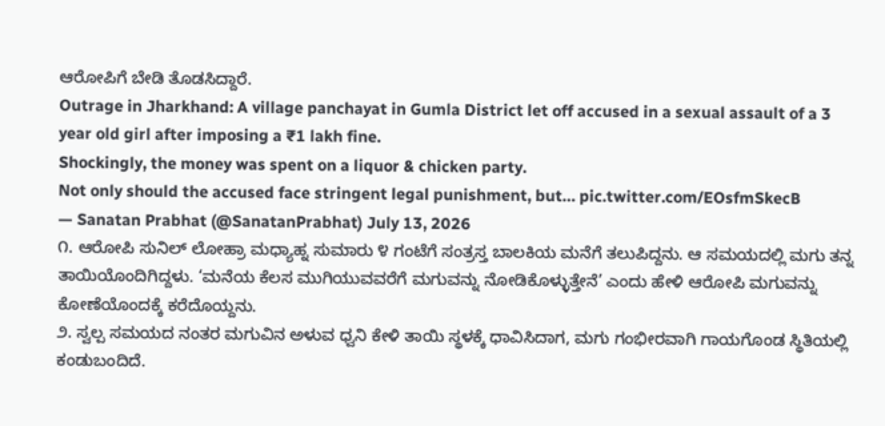ಆರೋಪಿಗೆ ಬೇಡಿ ತೊಡಸಿದ್ದಾರೆ.
Outrage in Jharkhand: A village panchayat in Gumla District let off accused in a sexual assault of a 3 year old girl after imposing a ₹1 lakh fine.
Shockingly, the money was spent on a liquor & chicken party.
Not only should the accused face stringent legal punishment, but… pic.twitter.com/EOsfmSkecB
— Sanatan Prabhat (@SanatanPrabhat) July 13, 2026
೧. ಆರೋಪಿ ಸುನಿಲ್ ಲೋಹ್ರಾ ಮಧ್ಯಾಹ್ನ ಸುಮಾರು ೪ ಗಂಟೆಗೆ ಸಂತ್ರಸ್ತ ಬಾಲಕಿಯ ಮನೆಗೆ ತಲುಪಿದ್ದನು. ಆ ಸಮಯದಲ್ಲಿ ಮಗು ತನ್ನ ತಾಯಿಯೊಂದಿಗಿದ್ದಳು. ‘ಮನೆಯ ಕೆಲಸ ಮುಗಿಯುವವರೆಗೆ ಮಗುವನ್ನು ನೋಡಿಕೊಳ್ಳುತ್ತೇನೆ’ ಎಂದು ಹೇಳಿ ಆರೋಪಿ ಮಗುವನ್ನು ಕೋಣೆಯೊಂದಕ್ಕೆ ಕರೆದೊಯ್ದನು.
೨. ಸ್ವಲ್ಪ ಸಮಯದ ನಂತರ ಮಗುವಿನ ಅಳುವ ಧ್ವನಿ ಕೇಳಿ ತಾಯಿ ಸ್ಥಳಕ್ಕೆ ಧಾವಿಸಿದಾಗ, ಮಗು ಗಂಭೀರವಾಗಿ ಗಾಯಗೊಂಡ ಸ್ಥಿತಿಯಲ್ಲಿ ಕಂಡುಬಂದಿದೆ.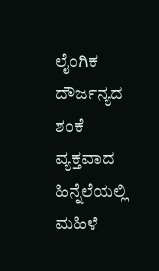ಲೈಂಗಿಕ ದೌರ್ಜನ್ಯದ ಶಂಕೆ ವ್ಯಕ್ತವಾದ ಹಿನ್ನೆಲೆಯಲ್ಲಿ ಮಹಿಳೆ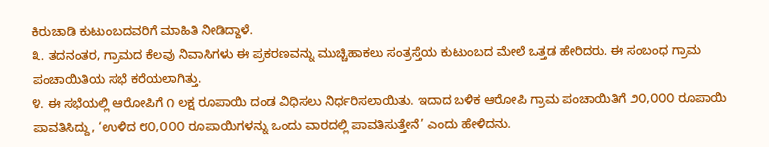ಕಿರುಚಾಡಿ ಕುಟುಂಬದವರಿಗೆ ಮಾಹಿತಿ ನೀಡಿದ್ದಾಳೆ.
೩. ತದನಂತರ, ಗ್ರಾಮದ ಕೆಲವು ನಿವಾಸಿಗಳು ಈ ಪ್ರಕರಣವನ್ನು ಮುಚ್ಚಿಹಾಕಲು ಸಂತ್ರಸ್ತೆಯ ಕುಟುಂಬದ ಮೇಲೆ ಒತ್ತಡ ಹೇರಿದರು. ಈ ಸಂಬಂಧ ಗ್ರಾಮ ಪಂಚಾಯಿತಿಯ ಸಭೆ ಕರೆಯಲಾಗಿತ್ತು.
೪. ಈ ಸಭೆಯಲ್ಲಿ ಆರೋಪಿಗೆ ೧ ಲಕ್ಷ ರೂಪಾಯಿ ದಂಡ ವಿಧಿಸಲು ನಿರ್ಧರಿಸಲಾಯಿತು. ಇದಾದ ಬಳಿಕ ಆರೋಪಿ ಗ್ರಾಮ ಪಂಚಾಯಿತಿಗೆ ೨೦,೦೦೦ ರೂಪಾಯಿ ಪಾವತಿಸಿದ್ದು, ‘ಉಳಿದ ೮೦,೦೦೦ ರೂಪಾಯಿಗಳನ್ನು ಒಂದು ವಾರದಲ್ಲಿ ಪಾವತಿಸುತ್ತೇನೆ’ ಎಂದು ಹೇಳಿದನು.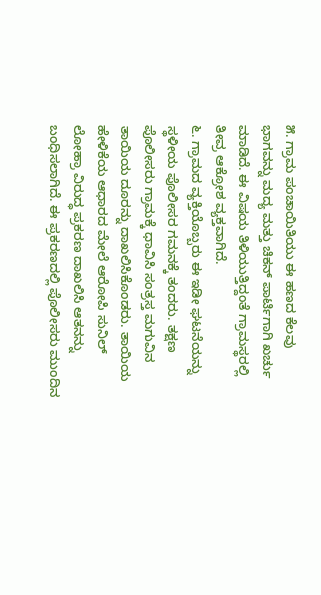೫. ಗ್ರಾಮ ಪಂಚಾಯಿತಿಯು ಈ ಹಣದ ಕೆಲವು ಭಾಗವನ್ನು ಮದ್ಯ ಮತ್ತು ಚಿಕನ್ ಪಾರ್ಟಿಗಾಗಿ ಖರ್ಚು ಮಾಡಿದೆ. ಈ ವಿಷಯ ತಿಳಿಯುತ್ತಿದ್ದಂತೆ ಗ್ರಾಮಸ್ಥರಲ್ಲಿ ತೀವ್ರ ಆಕ್ರೋಶ ವ್ಯಕ್ತವಾಗಿದೆ.
೬. ಗ್ರಾಮದ ವ್ಯಕ್ತಿಯೊಬ್ಬರು ಈ ಇಡೀ ಘಟನೆಯನ್ನು ಸ್ಥಳೀಯ ಪೊಲೀಸರ ಗಮನಕ್ಕೆ ತಂದರು. ತಕ್ಷಣ ಪೊಲೀಸರು ಗ್ರಾಮಕ್ಕೆ ಧಾವಿಸಿ ಸಂತ್ರಸ್ತ ಮಗುವಿನ ತಾಯಿಯ ದೂರನ್ನು ದಾಖಲಿಸಿಕೊಂಡರು. ತಾಯಿಯ ಹೇಳಿಕೆಯ ಆಧಾರದ ಮೇಲೆ ಆರೋಪಿ ಸುನಿಲ್ ಲೋಹ್ರಾ ವಿರುದ್ಧ ಪ್ರಕರಣ ದಾಖಲಿಸಿ ಆತನನ್ನು ಬಂಧಿಸಲಾಗಿದೆ. ಈ ಪ್ರಕರಣದಲ್ಲಿ ಪೊಲೀಸರು ಮುಂದಿನ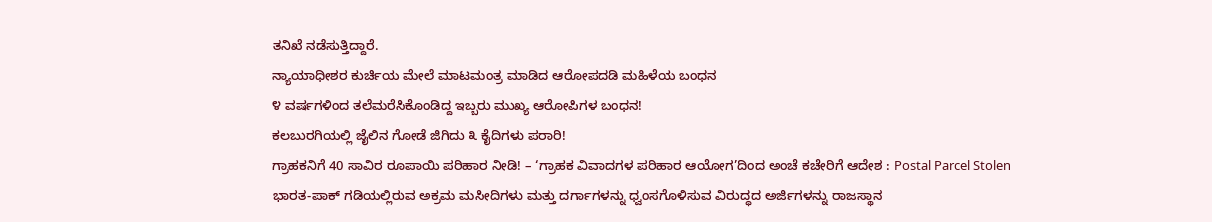ತನಿಖೆ ನಡೆಸುತ್ತಿದ್ದಾರೆ.
ನ್ಯಾಯಾಧೀಶರ ಕುರ್ಚಿಯ ಮೇಲೆ ಮಾಟಮಂತ್ರ ಮಾಡಿದ ಆರೋಪದಡಿ ಮಹಿಳೆಯ ಬಂಧನ
೪ ವರ್ಷಗಳಿಂದ ತಲೆಮರೆಸಿಕೊಂಡಿದ್ದ ಇಬ್ಬರು ಮುಖ್ಯ ಆರೋಪಿಗಳ ಬಂಧನ!
ಕಲಬುರಗಿಯಲ್ಲಿ ಜೈಲಿನ ಗೋಡೆ ಜಿಗಿದು ೩ ಕೈದಿಗಳು ಪರಾರಿ!
ಗ್ರಾಹಕನಿಗೆ 40 ಸಾವಿರ ರೂಪಾಯಿ ಪರಿಹಾರ ನೀಡಿ! – ‘ಗ್ರಾಹಕ ವಿವಾದಗಳ ಪರಿಹಾರ ಆಯೋಗ’ದಿಂದ ಅಂಚೆ ಕಚೇರಿಗೆ ಆದೇಶ : Postal Parcel Stolen
ಭಾರತ-ಪಾಕ್ ಗಡಿಯಲ್ಲಿರುವ ಅಕ್ರಮ ಮಸೀದಿಗಳು ಮತ್ತು ದರ್ಗಾಗಳನ್ನು ಧ್ವಂಸಗೊಳಿಸುವ ವಿರುದ್ಧದ ಅರ್ಜಿಗಳನ್ನು ರಾಜಸ್ಥಾನ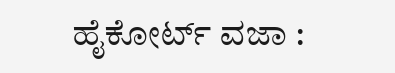ಹೈಕೋರ್ಟ್ ವಜಾ :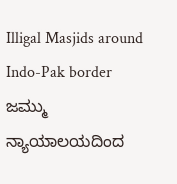Illigal Masjids around Indo-Pak border
ಜಮ್ಮು ನ್ಯಾಯಾಲಯದಿಂದ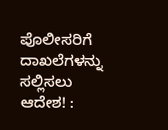ಪೊಲೀಸರಿಗೆ ದಾಖಲೆಗಳನ್ನು ಸಲ್ಲಿಸಲು ಆದೇಶ! :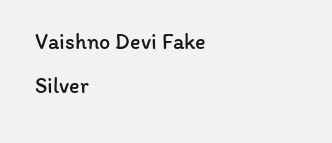Vaishno Devi Fake Silver